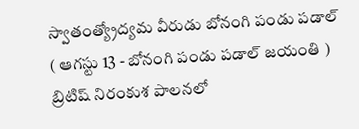స్వాతంత్య్రోద్యమ వీరుడు బోనంగి పండు పడాల్
( ఆగస్టు 13 - బోనంగి పండు పడాల్ జయంతి ) బ్రిటిష్ నిరంకుశ పాలనలో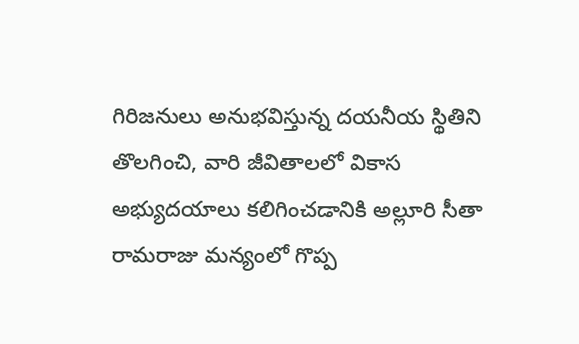గిరిజనులు అనుభవిస్తున్న దయనీయ స్థితిని తొలగించి, వారి జీవితాలలో వికాస అభ్యుదయాలు కలిగించడానికి అల్లూరి సీతా రామరాజు మన్యంలో గొప్ప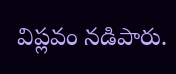విప్లవం నడిపారు.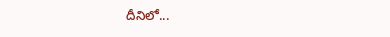దీనిలో...